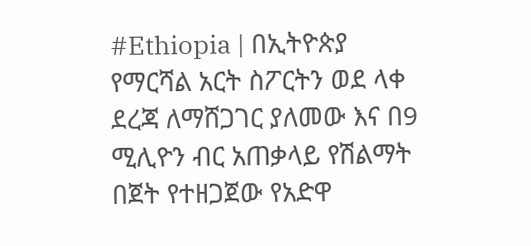#Ethiopia | በኢትዮጵያ የማርሻል አርት ስፖርትን ወደ ላቀ ደረጃ ለማሸጋገር ያለመው እና በ9 ሚሊዮን ብር አጠቃላይ የሽልማት በጀት የተዘጋጀው የአድዋ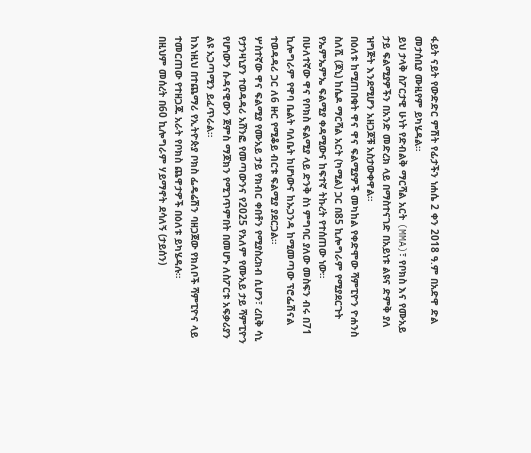ፋይት ናይት የውድድር ምሽት የፊታችን ነሐሴ 2 ቀን 2018 ዓ.ም በአድዋ ድል መታሰቢያ ሙዚየም ይካሄዳል።
ይህ ታላቅ ስፖርታዊ ሁነት የድብልቅ ማርሻል አርት (MMA)፣ የቦክስ እና የሙአይ ታይ ፍልሚያዎችን በአንድ መድረክ ላይ በማስተናገድ በአይነቱ ልዩና ድምቅ ያለ ዝግጅት እንደሚሆን አዘጋጆቹ አስታውቀዋል።
በዕለቱ ከሚጠበቁት ዋና ዋና ፍልሚያዎች መካከል የቀድሞው ሻምፒዮን ዮሐንስ ስለሺ (ጆኒ) ከሴዶ ማርሻል አርት (ካሚል) ጋር በ85 ኪሎግራም የሚያደርጉት የኤምኤምኤ ፍልሚያ ቀዳሚውና ከፍተኛ ትኩረት የተሰጠው ነው።
በሁለተኛው ዋና የቦክስ ፍልሚያ ላይ ድንቅ ስነ ምግባር ያለው መስፍን ብሩ በ71 ኪሎግራም የዋባ ቤልት ባለቤት ከሆነውና ከኡጋንዳ ከሚመጣው ፕሮፌሽናል ተወዳዳሪ ጋር ለ6 ዙር የሚቆይ ብርቱ ፍልሚያ ያደርጋል።
ሦስተኛው ዋና ፍልሚያ የሙአይ ታይ የክብር ቀበቶን የሚያስረክብ ሲሆን፣ ረቢቅ ሳኒ የታንዛኒያን ተወዳዳሪ አሸንፎ የመጣውንና የ2025 የአለም የሙአይ ታይ ሻምፒዮን የሆነውን ሱዳናዊውን ጀምስ ማጆክን የሚገጥምበት በመሆኑ ለስፖርቱ አፍቃሪያን ልዩ አጋጣሚን ይፈጥራል።
ከእነዚህ በተጨማሪ የኢትዮጵያ ቦክስ ፌዴሬሽን ባዘጋጀው የክለቦች ሻምፒዮና ላይ ተመርጠው የተዘጋጁ አራት የቦክስ ጨዋታዎች በዕለቱ ይካሄዳሉ።
በዚህም መሰረት በ60 ኪሎግራም ሃይማኖት ደሳለኝ (ታይሰን)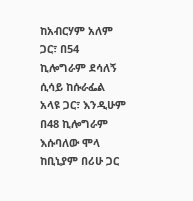ከአብርሃም አለም ጋር፣ በ54 ኪሎግራም ደሳለኝ ሲሳይ ከሱራፌል አላዩ ጋር፣ እንዲሁም በ48 ኪሎግራም እሱባለው ሞላ ከቢኒያም በሪሁ ጋር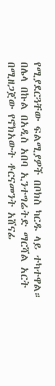የሚያደርጓቸው ፍልሚያዎች በቦክስ ካርዱ ላይ ተካተዋል።
በሌላ በኩል በአዲስ አበባ ኢንተግሬትድ ማርሻል አርት በሚዘጋጀው የኖክአውት ቶርናመንት አሸናፊ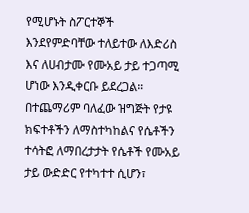የሚሆኑት ስፖርተኞች እንደየምድባቸው ተለይተው ለእድሪስ እና ለሀብታሙ የሙአይ ታይ ተጋጣሚ ሆነው እንዲቀርቡ ይደረጋል።
በተጨማሪም ባለፈው ዝግጅት የታዩ ክፍተቶችን ለማስተካከልና የሴቶችን ተሳትፎ ለማበረታታት የሴቶች የሙአይ ታይ ውድድር የተካተተ ሲሆን፣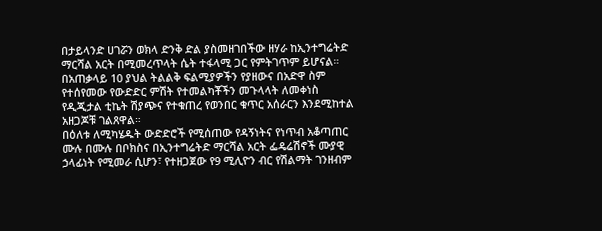በታይላንድ ሀገሯን ወክላ ድንቅ ድል ያስመዘገበችው ዘሃራ ከኢንተግሬትድ ማርሻል አርት በሚመረጥላት ሴት ተፋላሚ ጋር የምትገጥም ይሆናል።
በአጠቃላይ 10 ያህል ትልልቅ ፍልሚያዎችን የያዘውና በአድዋ ስም የተሰየመው የውድድር ምሽት የተመልካቾችን መጉላላት ለመቀነስ የዲጂታል ቲኬት ሽያጭና የተቁጠረ የወንበር ቁጥር አሰራርን እንደሚከተል አዘጋጆቹ ገልጸዋል።
በዕለቱ ለሚካሄዱት ውድድሮች የሚሰጠው የዳኝነትና የነጥብ አቆጣጠር ሙሉ በሙሉ በቦክስና በኢንተግሬትድ ማርሻል አርት ፌዴሬሽኖች ሙያዊ ኃላፊነት የሚመራ ሲሆን፣ የተዘጋጀው የ9 ሚሊዮን ብር የሽልማት ገንዘብም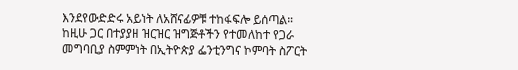እንደየውድድሩ አይነት ለአሸናፊዎቹ ተከፋፍሎ ይሰጣል።
ከዚሁ ጋር በተያያዘ ዝርዝር ዝግጅቶችን የተመለከተ የጋራ መግባቢያ ስምምነት በኢትዮጵያ ፌንቲንግና ኮምባት ስፖርት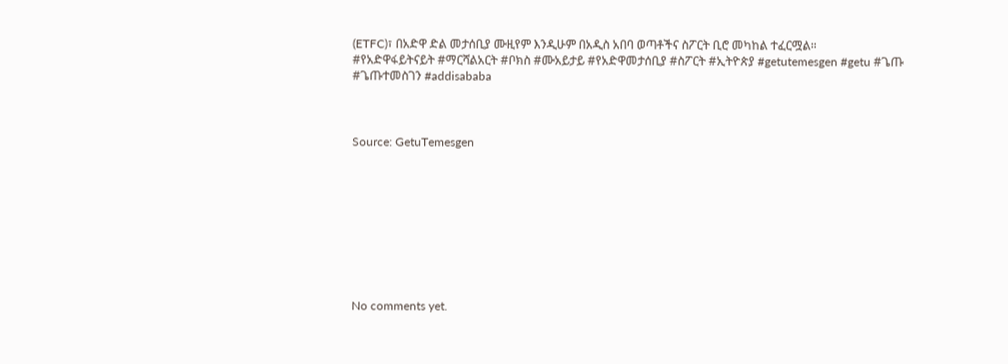(ETFC)፣ በአድዋ ድል መታሰቢያ ሙዚየም እንዲሁም በአዲስ አበባ ወጣቶችና ስፖርት ቢሮ መካከል ተፈርሟል።
#የአድዋፋይትናይት #ማርሻልአርት #ቦክስ #ሙአይታይ #የአድዋመታሰቢያ #ስፖርት #ኢትዮጵያ #getutemesgen #getu #ጌጡ #ጌጡተመስገን #addisababa



Source: GetuTemesgen









No comments yet.